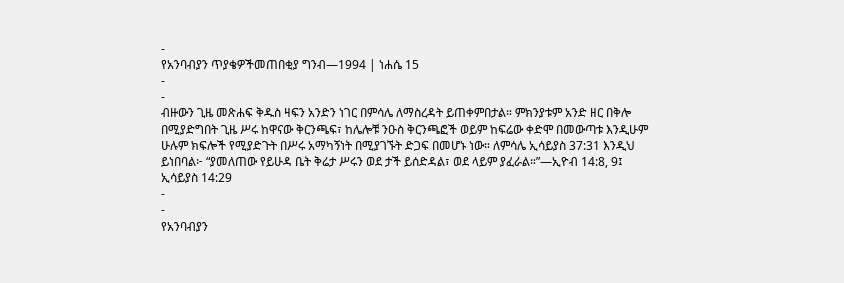-
የአንባብያን ጥያቄዎችመጠበቂያ ግንብ—1994 | ነሐሴ 15
-
-
ብዙውን ጊዜ መጽሐፍ ቅዱስ ዛፍን አንድን ነገር በምሳሌ ለማስረዳት ይጠቀምበታል። ምክንያቱም አንድ ዘር በቅሎ በሚያድግበት ጊዜ ሥሩ ከዋናው ቅርንጫፍ፣ ከሌሎቹ ንዑስ ቅርንጫፎች ወይም ከፍሬው ቀድሞ በመውጣቱ እንዲሁም ሁሉም ክፍሎች የሚያድጉት በሥሩ አማካኝነት በሚያገኙት ድጋፍ በመሆኑ ነው። ለምሳሌ ኢሳይያስ 37:31 እንዲህ ይነበባል፦ “ያመለጠው የይሁዳ ቤት ቅሬታ ሥሩን ወደ ታች ይሰድዳል፣ ወደ ላይም ያፈራል።”—ኢዮብ 14:8, 9፤ ኢሳይያስ 14:29
-
-
የአንባብያን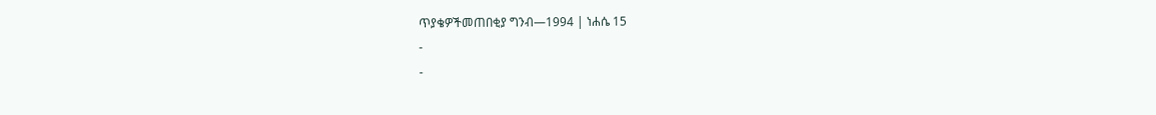ጥያቄዎችመጠበቂያ ግንብ—1994 | ነሐሴ 15
-
-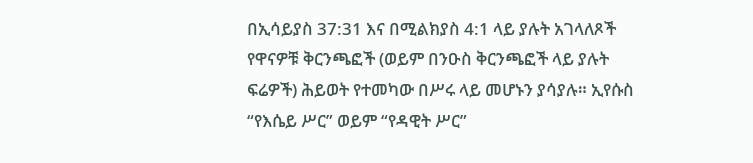በኢሳይያስ 37:31 እና በሚልክያስ 4:1 ላይ ያሉት አገላለጾች የዋናዎቹ ቅርንጫፎች (ወይም በንዑስ ቅርንጫፎች ላይ ያሉት ፍሬዎች) ሕይወት የተመካው በሥሩ ላይ መሆኑን ያሳያሉ። ኢየሱስ “የእሴይ ሥር” ወይም “የዳዊት ሥር”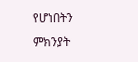የሆነበትን ምክንያት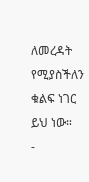ለመረዳት የሚያስችለን ቁልፍ ነገር ይህ ነው።
-